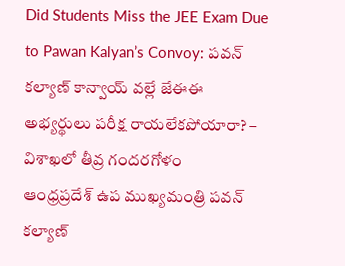Did Students Miss the JEE Exam Due to Pawan Kalyan’s Convoy: పవన్ కల్యాణ్ కాన్వాయ్ వల్లే జేఈఈ అభ్యర్థులు పరీక్ష రాయలేకపోయారా? – విశాఖలో తీవ్ర గందరగోళం
ఆంధ్రప్రదేశ్ ఉప ముఖ్యమంత్రి పవన్ కల్యాణ్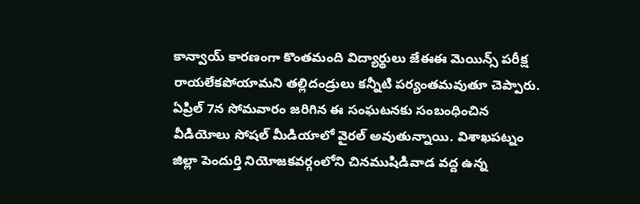కాన్వాయ్ కారణంగా కొంతమంది విద్యార్థులు జేఈఈ మెయిన్స్ పరీక్ష రాయలేకపోయామని తల్లిదండ్రులు కన్నీటి పర్యంతమవుతూ చెప్పారు. ఏప్రిల్ 7న సోమవారం జరిగిన ఈ సంఘటనకు సంబంధించిన వీడియోలు సోషల్ మీడియాలో వైరల్ అవుతున్నాయి. విశాఖపట్నం జిల్లా పెందుర్తి నియోజకవర్గంలోని చినముషిడివాడ వద్ద ఉన్న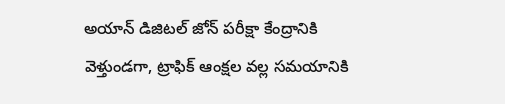అయాన్ డిజిటల్ జోన్ పరీక్షా కేంద్రానికి వెళ్తుండగా, ట్రాఫిక్ ఆంక్షల వల్ల సమయానికి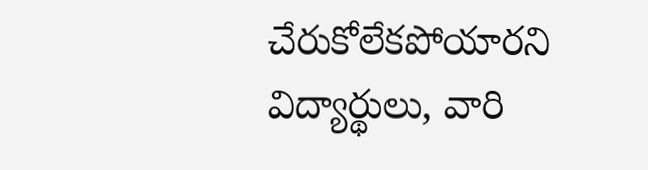చేరుకోలేకపోయారని విద్యార్థులు, వారి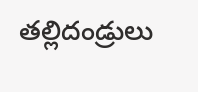తల్లిదండ్రులు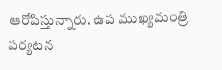ఆరోపిస్తున్నారు. ఉప ముఖ్యమంత్రి పర్యటన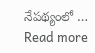నేపథ్యంలో … Read more